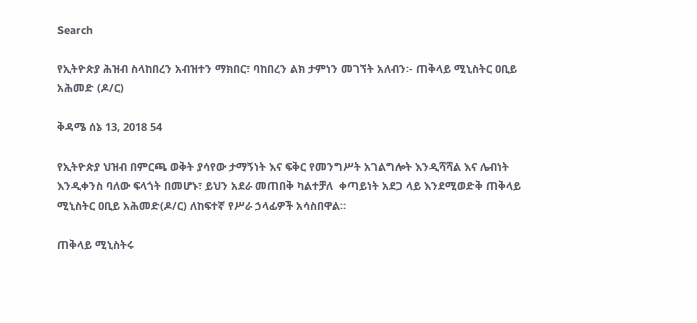Search

የኢትዮጵያ ሕዝብ ስላከበረን አብዝተን ማክበር፣ ባከበረን ልክ ታምነን መገኘት አለብን፡- ጠቅላይ ሚኒስትር ዐቢይ አሕመድ (ዶ/ር)

ቅዳሜ ሰኔ 13, 2018 54

የኢትዮጵያ ህዝብ በምርጫ ወቅት ያሳየው ታማኝነት እና ፍቅር የመንግሥት አገልግሎት እንዲሻሻል እና ሌብነት እንዲቀንስ ባለው ፍላጎት በመሆኑ፣ ይህን አደራ መጠበቅ ካልተቻለ  ቀጣይነት አደጋ ላይ እንደሚወድቅ ጠቅላይ ሚኒስትር ዐቢይ አሕመድ(ዶ/ር) ለከፍተኛ የሥራ ኃላፊዎች አሳስበዋል።

ጠቅላይ ሚኒስትሩ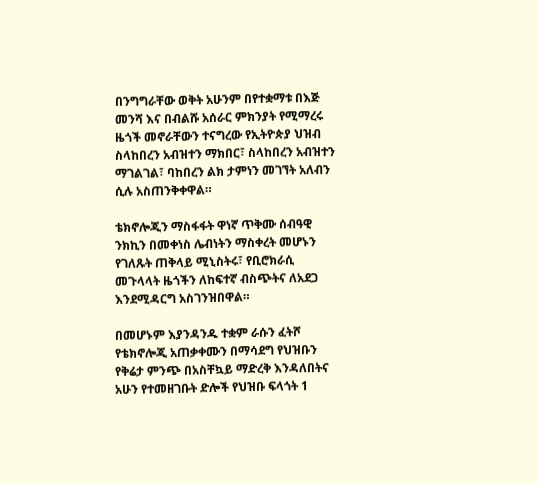በንግግራቸው ወቅት አሁንም በየተቋማቱ በእጅ መንሻ እና በብልሹ አሰራር ምክንያት የሚማረሩ ዜጎች መኖራቸውን ተናግረው የኢትዮጵያ ህዝብ ስላከበረን አብዝተን ማክበር፣ ስላከበረን አብዝተን ማገልገል፣ ባከበረን ልክ ታምነን መገኘት አለብን  ሲሉ አስጠንቅቀዋል።

ቴክኖሎጂን ማስፋፋት ዋነኛ ጥቅሙ ሰብዓዊ ንክኪን በመቀነስ ሌብነትን ማስቀረት መሆኑን የገለጹት ጠቅላይ ሚኒስትሩ፣ የቢሮክራሲ መጉላላት ዜጎችን ለከፍተኛ ብስጭትና ለአደጋ እንደሚዳርግ አስገንዝበዋል።

በመሆኑም እያንዳንዱ ተቋም ራሱን ፈትሾ የቴክኖሎጂ አጠቃቀሙን በማሳደግ የህዝቡን የቅሬታ ምንጭ በአስቸኳይ ማድረቅ እንዳለበትና አሁን የተመዘገቡት ድሎች የህዝቡ ፍላጎት 1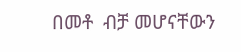በመቶ  ብቻ መሆናቸውን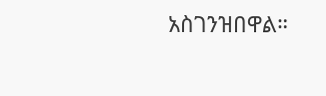አስገንዝበዋል።